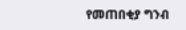የመጠበቂያ ግንብ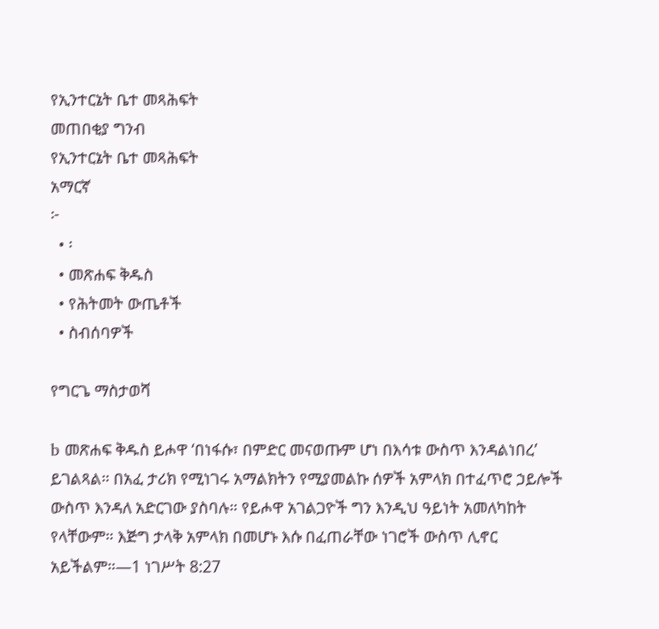የኢንተርኔት ቤተ መጻሕፍት
መጠበቂያ ግንብ
የኢንተርኔት ቤተ መጻሕፍት
አማርኛ
፦
  • ፡
  • መጽሐፍ ቅዱስ
  • የሕትመት ውጤቶች
  • ስብሰባዎች

የግርጌ ማስታወሻ

b መጽሐፍ ቅዱስ ይሖዋ ‘በነፋሱ፣ በምድር መናወጡም ሆነ በእሳቱ ውስጥ እንዳልነበረ’ ይገልጻል። በአፈ ታሪክ የሚነገሩ አማልክትን የሚያመልኩ ሰዎች አምላክ በተፈጥሮ ኃይሎች ውስጥ እንዳለ አድርገው ያስባሉ። የይሖዋ አገልጋዮች ግን እንዲህ ዓይነት አመለካከት የላቸውም። እጅግ ታላቅ አምላክ በመሆኑ እሱ በፈጠራቸው ነገሮች ውስጥ ሊኖር አይችልም።—1 ነገሥት 8:27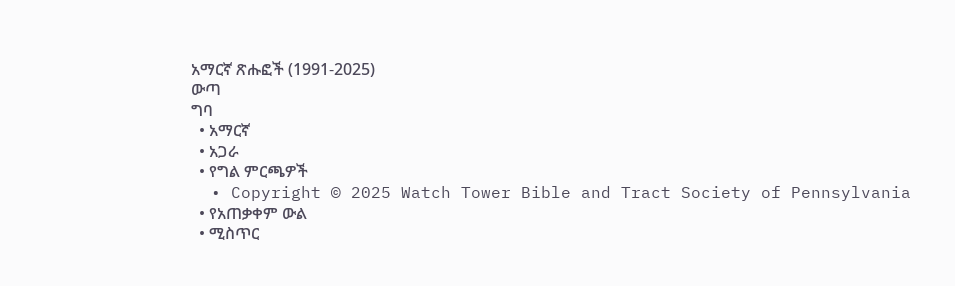አማርኛ ጽሑፎች (1991-2025)
ውጣ
ግባ
  • አማርኛ
  • አጋራ
  • የግል ምርጫዎች
  • Copyright © 2025 Watch Tower Bible and Tract Society of Pennsylvania
  • የአጠቃቀም ውል
  • ሚስጥር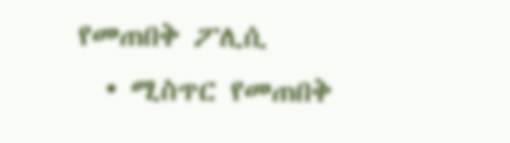የመጠበቅ ፖሊሲ
  • ሚስጥር የመጠበቅ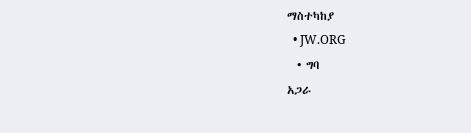ማስተካከያ
  • JW.ORG
  • ግባ
አጋራ